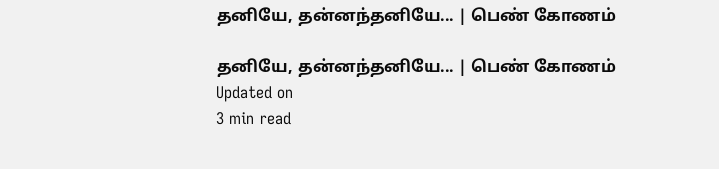தனியே, தன்னந்தனியே... | பெண் கோணம்

தனியே, தன்னந்தனியே... | பெண் கோணம்
Updated on
3 min read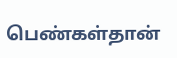பெண்கள்தான்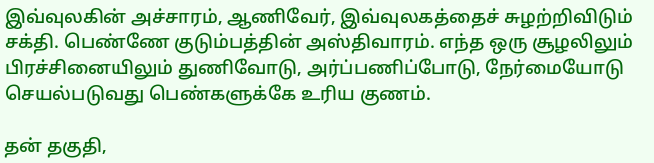இவ்வுலகின் அச்சாரம், ஆணிவேர், இவ்வுலகத்தைச் சுழற்றிவிடும் சக்தி. பெண்ணே குடும்பத்தின் அஸ்திவாரம். எந்த ஒரு சூழலிலும் பிரச்சினையிலும் துணிவோடு, அர்ப்பணிப்போடு, நேர்மையோடு செயல்படுவது பெண்களுக்கே உரிய குணம்.

தன் தகுதி,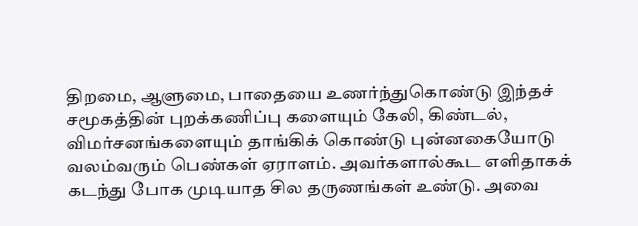திறமை, ஆளுமை, பாதையை உணர்ந்துகொண்டு இந்தச் சமூகத்தின் புறக்கணிப்பு களையும் கேலி, கிண்டல், விமர்சனங்களையும் தாங்கிக் கொண்டு புன்னகையோடு வலம்வரும் பெண்கள் ஏராளம். அவர்களால்கூட எளிதாகக் கடந்து போக முடியாத சில தருணங்கள் உண்டு. அவை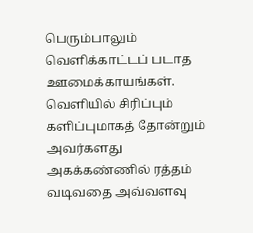பெரும்பாலும் வெளிக்காட்டப் படாத ஊமைக்காயங்கள். வெளியில் சிரிப்பும் களிப்புமாகத் தோன்றும் அவர்களது அகக்கண்ணில் ரத்தம் வடிவதை அவ்வளவு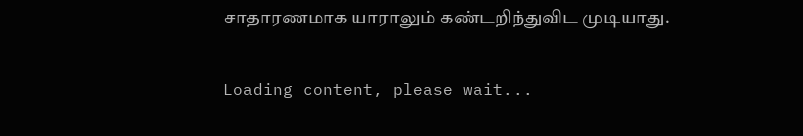சாதாரணமாக யாராலும் கண்டறிந்துவிட முடியாது.

Loading content, please wait...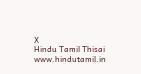X
Hindu Tamil Thisai
www.hindutamil.in